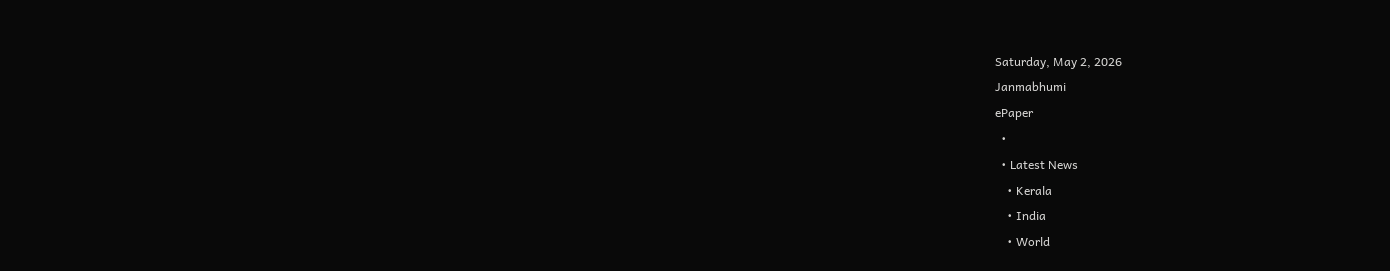Saturday, May 2, 2026
Janmabhumi
ePaper
  •
  • Latest News
    • Kerala
    • India
    • World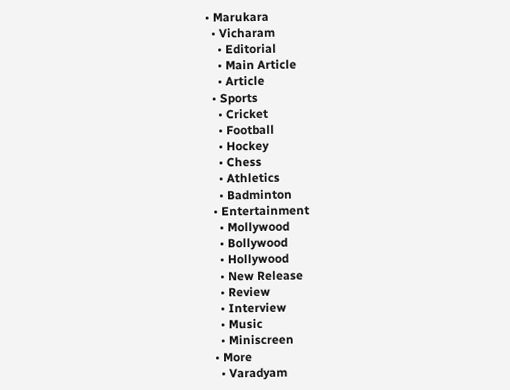• Marukara
  • Vicharam
    • Editorial
    • Main Article
    • Article
  • Sports
    • Cricket
    • Football
    • Hockey
    • Chess
    • Athletics
    • Badminton
  • Entertainment
    • Mollywood
    • Bollywood
    • Hollywood
    • New Release
    • Review
    • Interview
    • Music
    • Miniscreen
  • More
    • Varadyam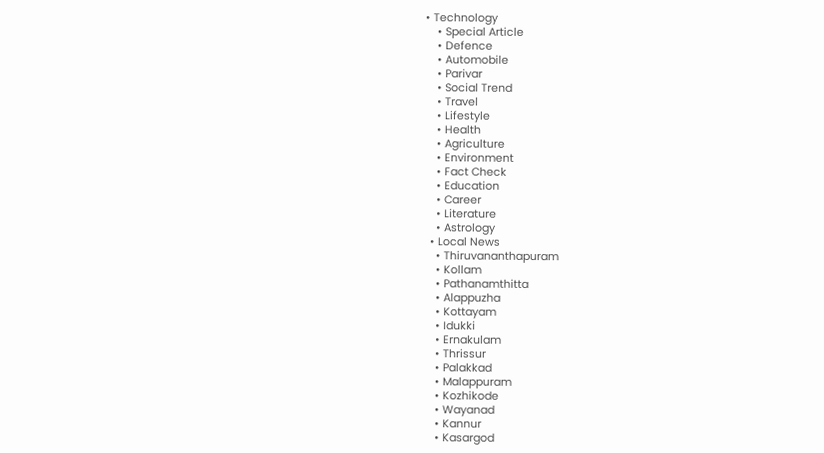• Technology
    • Special Article
    • Defence
    • Automobile
    • Parivar
    • Social Trend
    • Travel
    • Lifestyle
    • Health
    • Agriculture
    • Environment
    • Fact Check
    • Education
    • Career
    • Literature
    • Astrology
  • Local News
    • Thiruvananthapuram
    • Kollam
    • Pathanamthitta
    • Alappuzha
    • Kottayam
    • Idukki
    • Ernakulam
    • Thrissur
    • Palakkad
    • Malappuram
    • Kozhikode
    • Wayanad
    • Kannur
    • Kasargod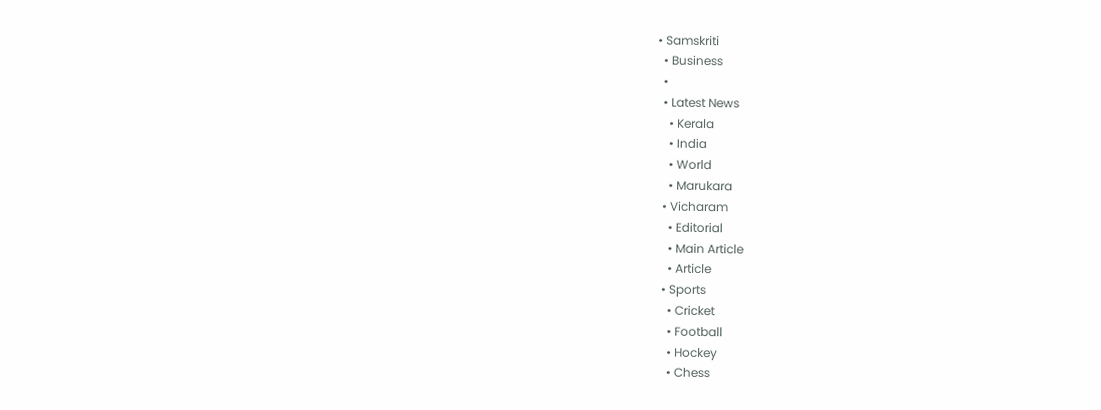• Samskriti
  • Business
  •
  • Latest News
    • Kerala
    • India
    • World
    • Marukara
  • Vicharam
    • Editorial
    • Main Article
    • Article
  • Sports
    • Cricket
    • Football
    • Hockey
    • Chess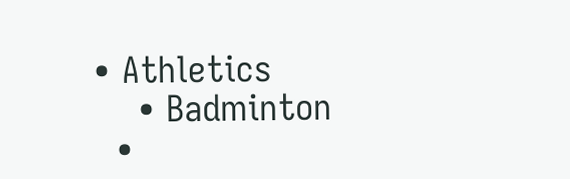• Athletics
    • Badminton
  •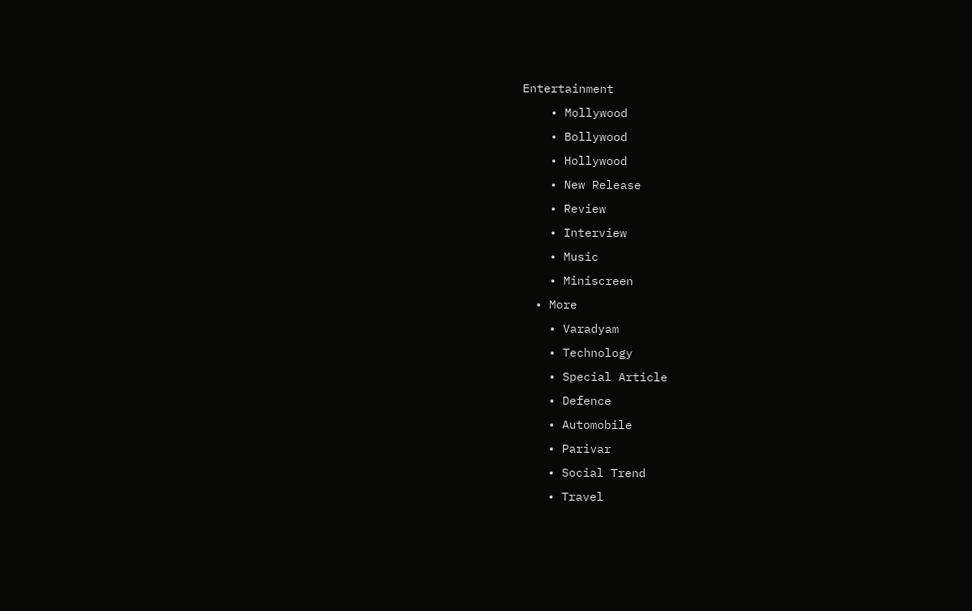Entertainment
    • Mollywood
    • Bollywood
    • Hollywood
    • New Release
    • Review
    • Interview
    • Music
    • Miniscreen
  • More
    • Varadyam
    • Technology
    • Special Article
    • Defence
    • Automobile
    • Parivar
    • Social Trend
    • Travel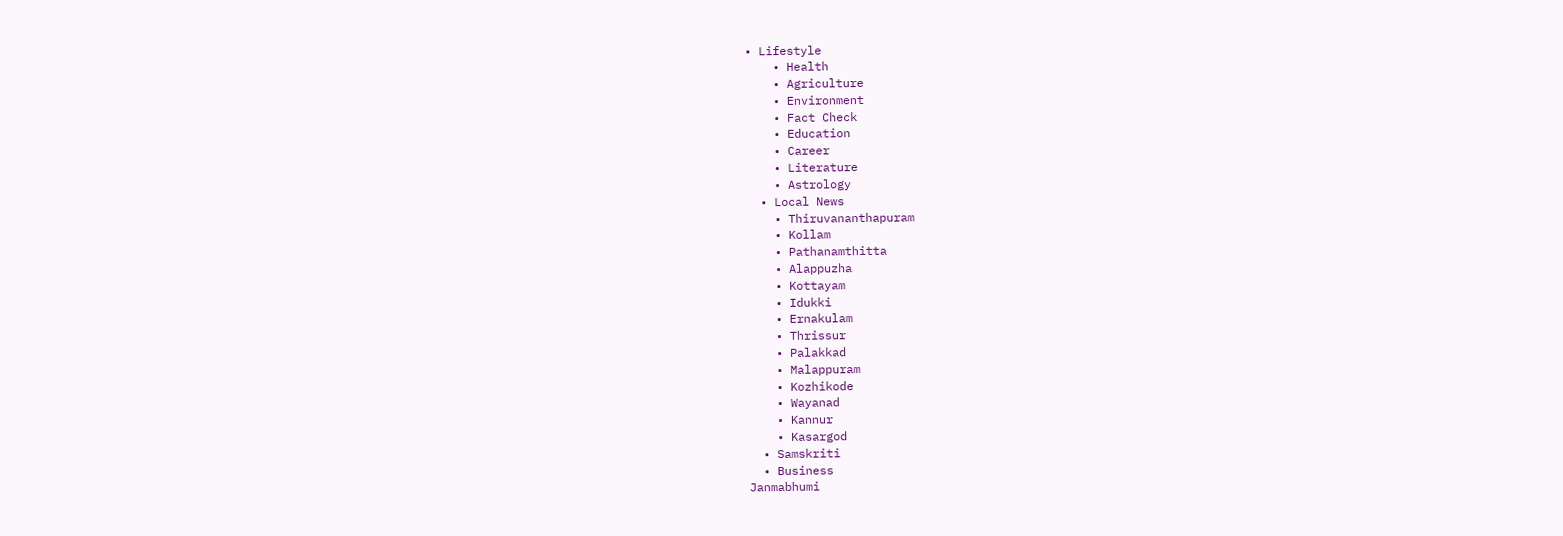• Lifestyle
    • Health
    • Agriculture
    • Environment
    • Fact Check
    • Education
    • Career
    • Literature
    • Astrology
  • Local News
    • Thiruvananthapuram
    • Kollam
    • Pathanamthitta
    • Alappuzha
    • Kottayam
    • Idukki
    • Ernakulam
    • Thrissur
    • Palakkad
    • Malappuram
    • Kozhikode
    • Wayanad
    • Kannur
    • Kasargod
  • Samskriti
  • Business
Janmabhumi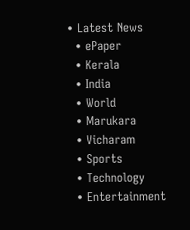• Latest News
  • ePaper
  • Kerala
  • India
  • World
  • Marukara
  • Vicharam
  • Sports
  • Technology
  • Entertainment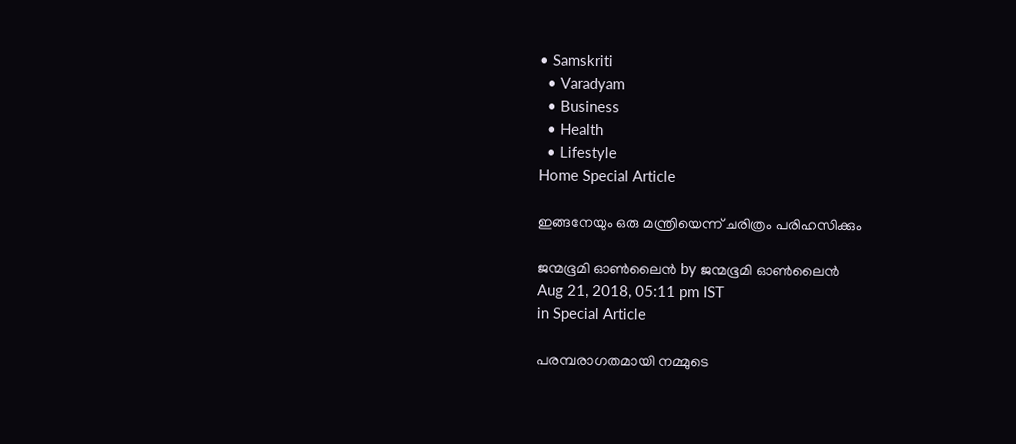• Samskriti
  • Varadyam
  • Business
  • Health
  • Lifestyle
Home Special Article

ഇങ്ങനേയും ഒരു മന്ത്രിയെന്ന് ചരിത്രം പരിഹസിക്കും

ജന്മഭൂമി ഓണ്‍ലൈന്‍ by ജന്മഭൂമി ഓണ്‍ലൈന്‍
Aug 21, 2018, 05:11 pm IST
in Special Article

പരമ്പരാഗതമായി നമ്മുടെ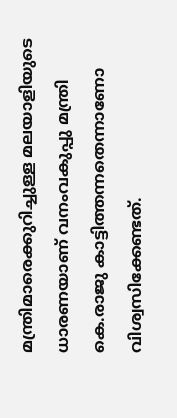മന്ത്രിമാരെക്കുറിച്ചുള്ള മലയാളിയുടെ ധാരണയാണ് വനംവകുപ്പു മന്ത്രി കെ.രാജു കാട്ടിത്തന്നതെന്നാണോ വിശ്വസിക്കേണ്ടത്.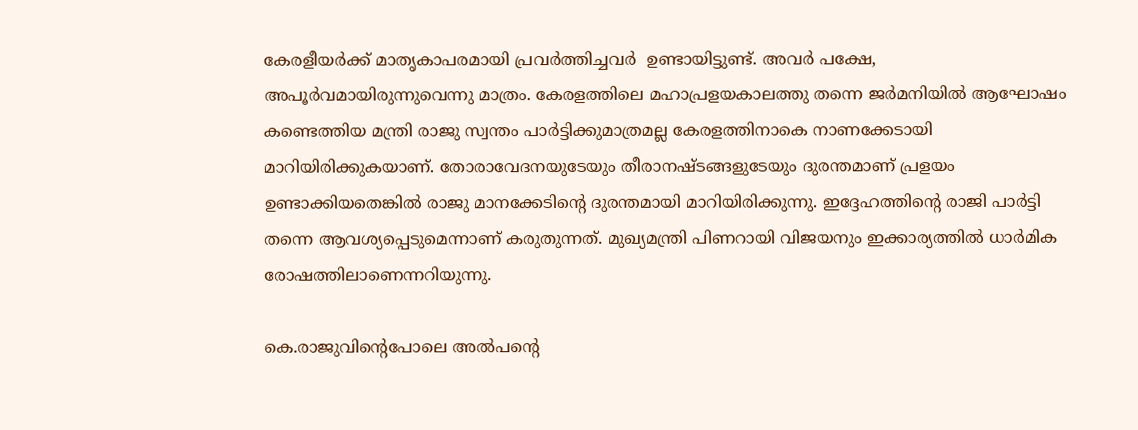കേരളീയര്‍ക്ക് മാതൃകാപരമായി പ്രവര്‍ത്തിച്ചവര്‍  ഉണ്ടായിട്ടുണ്ട്. അവര്‍ പക്ഷേ, അപൂര്‍വമായിരുന്നുവെന്നു മാത്രം. കേരളത്തിലെ മഹാപ്രളയകാലത്തു തന്നെ ജര്‍മനിയില്‍ ആഘോഷം കണ്ടെത്തിയ മന്ത്രി രാജു സ്വന്തം പാര്‍ട്ടിക്കുമാത്രമല്ല കേരളത്തിനാകെ നാണക്കേടായി മാറിയിരിക്കുകയാണ്. തോരാവേദനയുടേയും തീരാനഷ്ടങ്ങളുടേയും ദുരന്തമാണ് പ്രളയം ഉണ്ടാക്കിയതെങ്കില്‍ രാജു മാനക്കേടിന്റെ ദുരന്തമായി മാറിയിരിക്കുന്നു. ഇദ്ദേഹത്തിന്റെ രാജി പാര്‍ട്ടി തന്നെ ആവശ്യപ്പെടുമെന്നാണ് കരുതുന്നത്. മുഖ്യമന്ത്രി പിണറായി വിജയനും ഇക്കാര്യത്തില്‍ ധാര്‍മിക രോഷത്തിലാണെന്നറിയുന്നു.

കെ.രാജുവിന്റെപോലെ അല്‍പന്റെ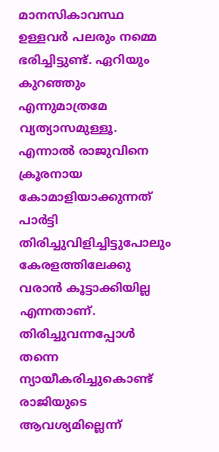മാനസികാവസ്ഥ ഉള്ളവര്‍ പലരും നമ്മെ ഭരിച്ചിട്ടുണ്ട്. ഏറിയും കുറഞ്ഞും എന്നുമാത്രമേ വ്യത്യാസമുള്ളൂ. എന്നാല്‍ രാജുവിനെ  ക്രൂരനായ കോമാളിയാക്കുന്നത് പാര്‍ട്ടി തിരിച്ചുവിളിച്ചിട്ടുപോലും കേരളത്തിലേക്കു വരാന്‍ കൂട്ടാക്കിയില്ല എന്നതാണ്. തിരിച്ചുവന്നപ്പോള്‍ തന്നെ ന്യായീകരിച്ചുകൊണ്ട് രാജിയുടെ ആവശ്യമില്ലെന്ന്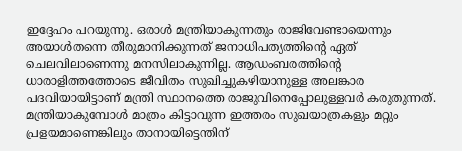ഇദ്ദേഹം പറയുന്നു. ഒരാള്‍ മന്ത്രിയാകുന്നതും രാജിവേണ്ടായെന്നും  അയാള്‍തന്നെ തീരുമാനിക്കുന്നത് ജനാധിപത്യത്തിന്റെ ഏത്  ചെലവിലാണെന്നു മനസിലാകുന്നില്ല. ആഡംബരത്തിന്റെ ധാരാളിത്തത്തോടെ ജീവിതം സുഖിച്ചുകഴിയാനുള്ള അലങ്കാര പദവിയായിട്ടാണ് മന്ത്രി സ്ഥാനത്തെ രാജുവിനെപ്പോലുള്ളവര്‍ കരുതുന്നത്. മന്ത്രിയാകുമ്പോള്‍ മാത്രം കിട്ടാവുന്ന ഇത്തരം സുഖയാത്രകളും മറ്റും പ്രളയമാണെങ്കിലും താനായിട്ടെന്തിന്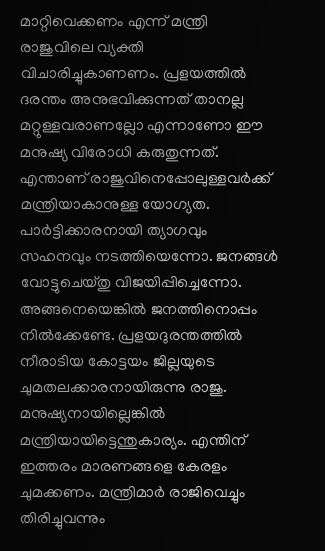മാറ്റിവെക്കണം എന്ന് മന്ത്രി രാജുവിലെ വ്യക്തി വിചാരിച്ചുകാണണം. പ്രളയത്തില്‍ ദരന്തം അനുഭവിക്കുന്നത് താനല്ല മറ്റുള്ളവരാണല്ലോ എന്നാണോ ഈ മനുഷ്യ വിരോധി കരുതുന്നത്. എന്താണ് രാജുവിനെപ്പോലുള്ളവര്‍ക്ക് മന്ത്രിയാകാനുള്ള യോഗ്യത. പാര്‍ട്ടിക്കാരനായി ത്യാഗവും സഹനവും നടത്തിയെന്നോ. ജനങ്ങള്‍ വോട്ടുചെയ്തു വിജയിപ്പിച്ചെന്നോ. അങ്ങനെയെങ്കില്‍ ജനത്തിനൊപ്പം നില്‍ക്കേണ്ടേ. പ്രളയദുരന്തത്തില്‍ നീരാടിയ കോട്ടയം ജില്ലയുടെ ചുമതലക്കാരനായിരുന്നു രാജു. മനുഷ്യനായില്ലെങ്കില്‍ മന്ത്രിയായിട്ടെന്തുകാര്യം. എന്തിന് ഇത്തരം മാരണങ്ങളെ കേരളം ചുമക്കണം. മന്ത്രിമാര്‍ രാജിവെച്ചും തിരിച്ചുവന്നും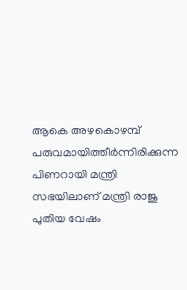ആകെ അഴകൊഴമ്പ് പരുവമായിത്തീര്‍ന്നിരിക്കുന്ന പിണറായി മന്ത്രി സഭയിലാണ് മന്ത്രി രാജു പുതിയ വേഷം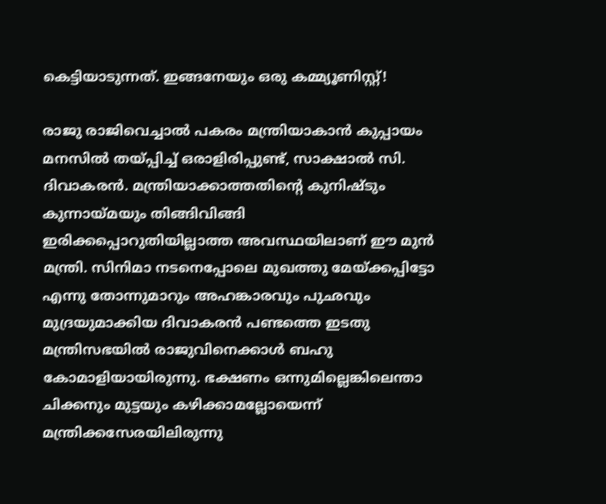കെട്ടിയാടുന്നത്. ഇങ്ങനേയും ഒരു കമ്മ്യൂണിസ്റ്റ്!

രാജു രാജിവെച്ചാല്‍ പകരം മന്ത്രിയാകാന്‍ കുപ്പായം മനസില്‍ തയ്‌പ്പിച്ച് ഒരാളിരിപ്പുണ്ട്, സാക്ഷാല്‍ സി. ദിവാകരന്‍. മന്ത്രിയാക്കാത്തതിന്റെ കുനിഷ്ടും കുന്നായ്‌മയും തിങ്ങിവിങ്ങി ഇരിക്കപ്പൊറുതിയില്ലാത്ത അവസ്ഥയിലാണ് ഈ മുന്‍ മന്ത്രി. സിനിമാ നടനെപ്പോലെ മുഖത്തു മേയ്‌ക്കപ്പിട്ടോ എന്നു തോന്നുമാറും അഹങ്കാരവും പുഛവും മുദ്രയുമാക്കിയ ദിവാകരന്‍ പണ്ടത്തെ ഇടതു മന്ത്രിസഭയില്‍ രാജുവിനെക്കാള്‍ ബഹു കോമാളിയായിരുന്നു. ഭക്ഷണം ഒന്നുമില്ലെങ്കിലെന്താ ചിക്കനും മുട്ടയും കഴിക്കാമല്ലോയെന്ന് മന്ത്രിക്കസേരയിലിരുന്നു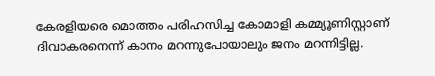കേരളിയരെ മൊത്തം പരിഹസിച്ച കോമാളി കമ്മ്യൂണിസ്റ്റാണ് ദിവാകരനെന്ന് കാനം മറന്നുപോയാലും ജനം മറന്നിട്ടില്ല.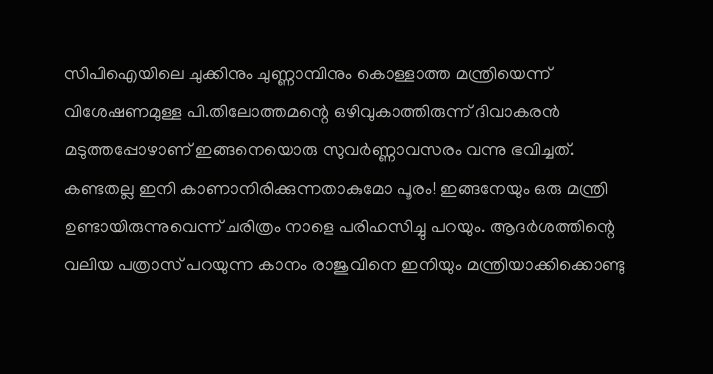സിപിഐയിലെ ചുക്കിനും ചുണ്ണാമ്പിനും കൊള്ളാത്ത മന്ത്രിയെന്ന് വിശേഷണമുള്ള പി.തിലോത്തമന്റെ ഒഴിവുകാത്തിരുന്ന് ദിവാകരന്‍ മടുത്തപ്പോഴാണ് ഇങ്ങനെയൊരു സുവര്‍ണ്ണാവസരം വന്നു ഭവിച്ചത്. കണ്ടതല്ല ഇനി കാണാനിരിക്കുന്നതാകുമോ പൂരം! ഇങ്ങനേയും ഒരു മന്ത്രി ഉണ്ടായിരുന്നുവെന്ന് ചരിത്രം നാളെ പരിഹസിച്ചു പറയും. ആദര്‍ശത്തിന്റെ വലിയ പത്രാസ് പറയുന്ന കാനം രാജുവിനെ ഇനിയും മന്ത്രിയാക്കിക്കൊണ്ടു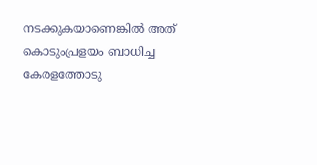നടക്കുകയാണെങ്കില്‍ അത് കൊടുംപ്രളയം ബാധിച്ച കേരളത്തോടു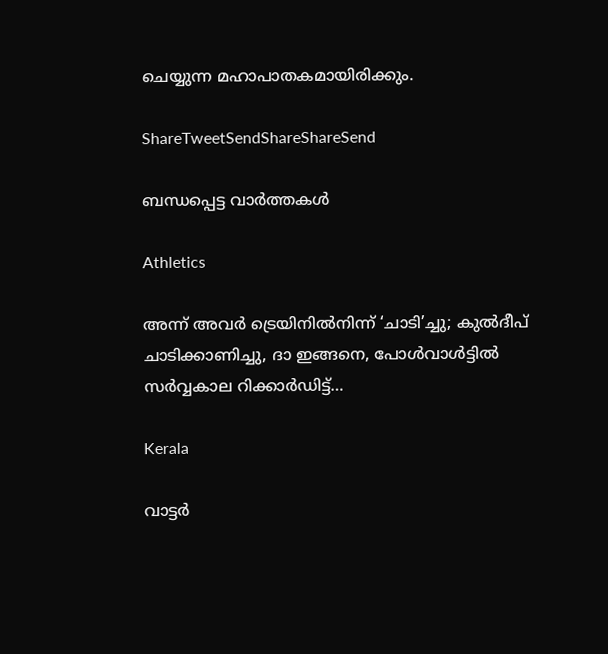ചെയ്യുന്ന മഹാപാതകമായിരിക്കും.

ShareTweetSendShareShareSend

ബന്ധപ്പെട്ട വാര്‍ത്തകള്‍

Athletics

അന്ന് അവർ ട്രെയിനിൽനിന്ന് ‘ചാടി’ച്ചു; കുൽദീപ് ചാടിക്കാണിച്ചു, ദാ ഇങ്ങനെ, പോൾവാൾട്ടിൽ സർവ്വകാല റിക്കാർഡിട്ട്…

Kerala

വാട്ടര്‍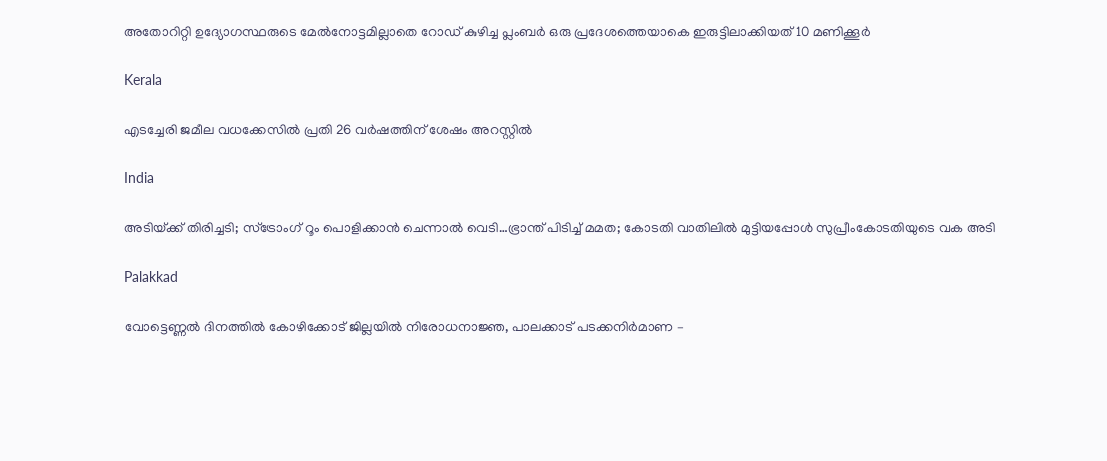അതോറിറ്റി ഉദ്യോഗസ്ഥരുടെ മേല്‍നോട്ടമില്ലാതെ റോഡ് കുഴിച്ച പ്ലംബര്‍ ഒരു പ്രദേശത്തെയാകെ ഇരുട്ടിലാക്കിയത് 10 മണിക്കൂര്‍

Kerala

എടച്ചേരി ജമീല വധക്കേസില്‍ പ്രതി 26 വര്‍ഷത്തിന് ശേഷം അറസ്റ്റില്‍

India

അടിയ്‌ക്ക് തിരിച്ചടി; സ്ട്രോംഗ് റൂം പൊളിക്കാന്‍ ചെന്നാല്‍ വെടി…ഭ്രാന്ത് പിടിച്ച് മമത; കോടതി വാതിലില്‍ മുട്ടിയപ്പോള്‍ സുപ്രീംകോടതിയുടെ വക അടി

Palakkad

വോട്ടെണ്ണല്‍ ദിനത്തില്‍ കോഴിക്കോട് ജില്ലയില്‍ നിരോധനാജ്ഞ, പാലക്കാട് പടക്കനിര്‍മാണ –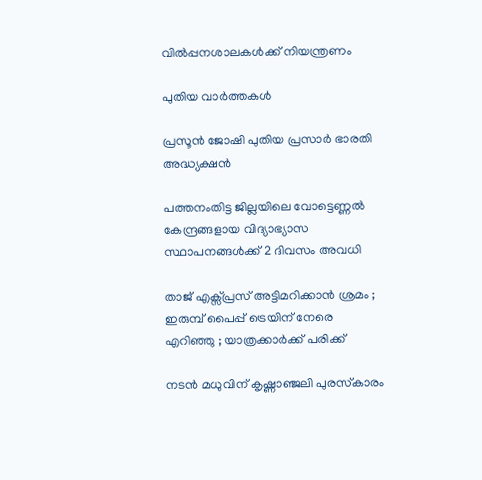വില്‍പ്പനശാലകള്‍ക്ക് നിയന്ത്രണം

പുതിയ വാര്‍ത്തകള്‍

പ്രസൂൻ ജോഷി പുതിയ പ്രസാർ ഭാരതി അദ്ധ്യക്ഷൻ

പത്തനംതിട്ട ജില്ലയിലെ വോട്ടെണ്ണല്‍ കേന്ദ്രങ്ങളായ വിദ്യാഭ്യാസ സ്ഥാപനങ്ങള്‍ക്ക് 2 ദിവസം അവധി

താജ് എക്സ്പ്രസ് അട്ടിമറിക്കാൻ ശ്രമം ; ഇരുമ്പ് പൈപ്പ് ട്രെയിന് നേരെ എറിഞ്ഞു ; യാത്രക്കാർക്ക് പരിക്ക്

നടന്‍ മധുവിന് കൃഷ്ണാഞ്ജലി പുരസ്‌കാരം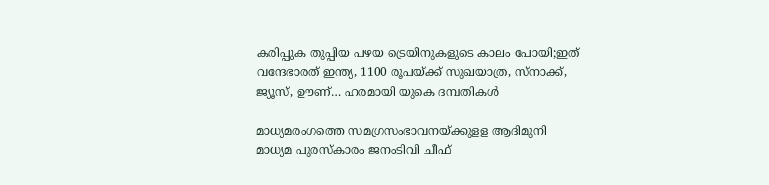കരിപ്പുക തുപ്പിയ പഴയ ട്രെയിനുകളുടെ കാലം പോയി;ഇത് വന്ദേഭാരത് ഇന്ത്യ, 1100 രൂപയ്‌ക്ക് സുഖയാത്ര, സ്നാക്ക്, ജ്യൂസ്, ഊണ്… ഹരമായി യുകെ ദമ്പതികള്‍

മാധ്യമരംഗത്തെ സമഗ്രസംഭാവനയ്‌ക്കുളള ആദിമുനി മാധ്യമ പുരസ്‌കാരം ജനംടിവി ചീഫ്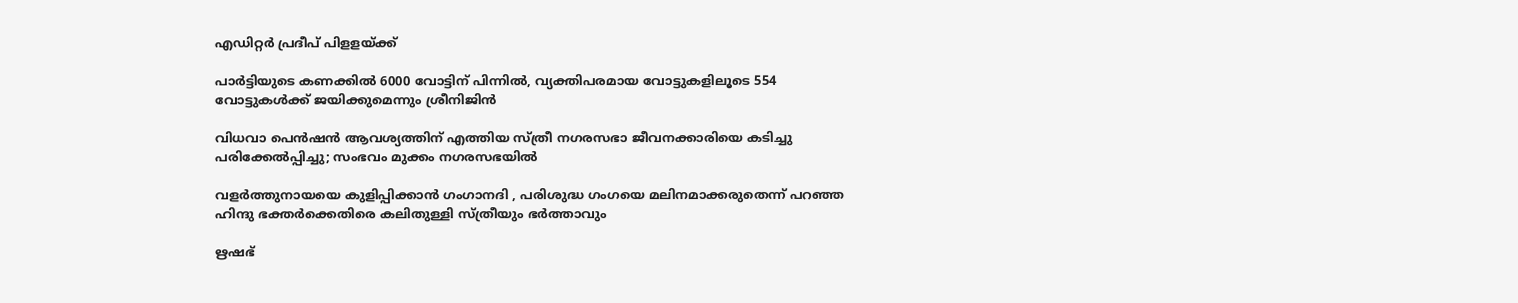എഡിറ്റര്‍ പ്രദീപ് പിളളയ്‌ക്ക്

പാര്‍ട്ടിയുടെ കണക്കില്‍ 6000 വോട്ടിന് പിന്നില്‍, വ്യക്തിപരമായ വോട്ടുകളിലൂടെ 554 വോട്ടുകള്‍ക്ക് ജയിക്കുമെന്നും ശ്രീനിജിന്‍

വിധവാ പെന്‍ഷന്‍ ആവശ്യത്തിന് എത്തിയ സ്ത്രീ നഗരസഭാ ജീവനക്കാരിയെ കടിച്ചു പരിക്കേല്‍പ്പിച്ചു; സംഭവം മുക്കം നഗരസഭയില്‍

വളര്‍ത്തുനായയെ കുളിപ്പിക്കാന്‍ ഗംഗാനദി , പരിശുദ്ധ ഗംഗയെ മലിനമാക്കരുതെന്ന് പറഞ്ഞ ഹിന്ദു ഭക്തര്‍ക്കെതിരെ കലിതുള്ളി സ്ത്രീയും ഭര്‍ത്താവും

ഋഷഭ്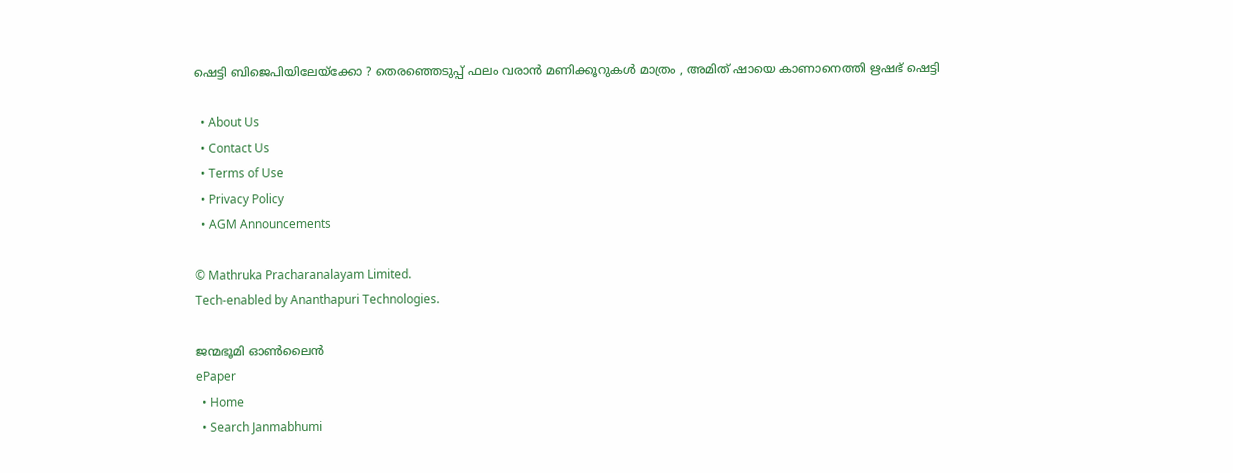ഷെട്ടി ബിജെപിയിലേയ്‌ക്കോ ? തെരഞ്ഞെടുപ്പ് ഫലം വരാൻ മണിക്കൂറുകൾ മാത്രം , അമിത് ഷായെ കാണാനെത്തി ഋഷഭ് ഷെട്ടി

  • About Us
  • Contact Us
  • Terms of Use
  • Privacy Policy
  • AGM Announcements

© Mathruka Pracharanalayam Limited.
Tech-enabled by Ananthapuri Technologies.

ജന്മഭൂമി ഓണ്‍ലൈന്‍
ePaper
  • Home
  • Search Janmabhumi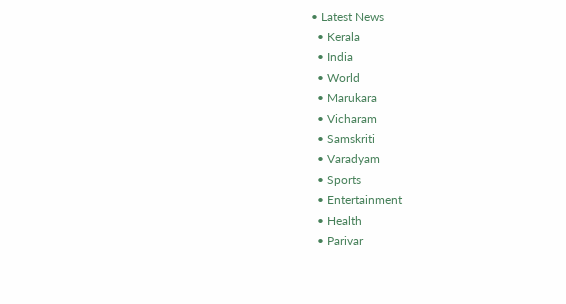• Latest News
  • Kerala
  • India
  • World
  • Marukara
  • Vicharam
  • Samskriti
  • Varadyam
  • Sports
  • Entertainment
  • Health
  • Parivar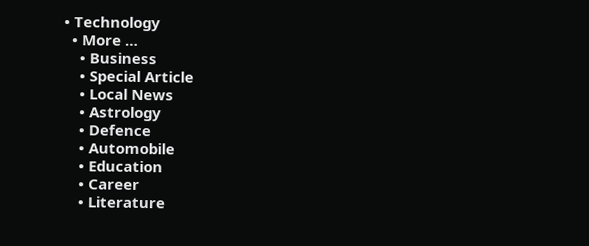• Technology
  • More …
    • Business
    • Special Article
    • Local News
    • Astrology
    • Defence
    • Automobile
    • Education
    • Career
    • Literature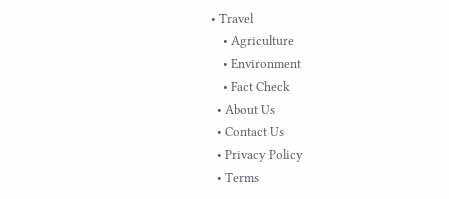• Travel
    • Agriculture
    • Environment
    • Fact Check
  • About Us
  • Contact Us
  • Privacy Policy
  • Terms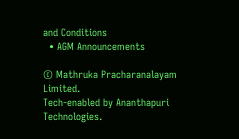and Conditions
  • AGM Announcements

© Mathruka Pracharanalayam Limited.
Tech-enabled by Ananthapuri Technologies.